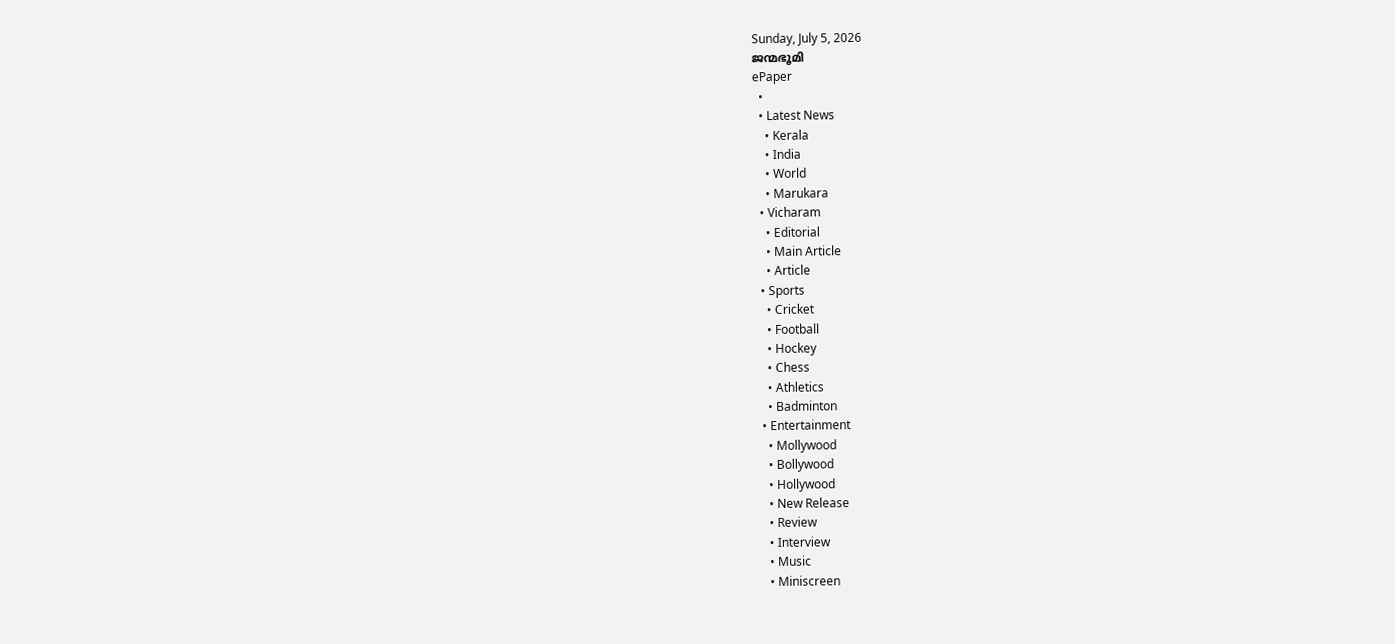Sunday, July 5, 2026
ജന്മഭൂമി
ePaper
  •
  • Latest News
    • Kerala
    • India
    • World
    • Marukara
  • Vicharam
    • Editorial
    • Main Article
    • Article
  • Sports
    • Cricket
    • Football
    • Hockey
    • Chess
    • Athletics
    • Badminton
  • Entertainment
    • Mollywood
    • Bollywood
    • Hollywood
    • New Release
    • Review
    • Interview
    • Music
    • Miniscreen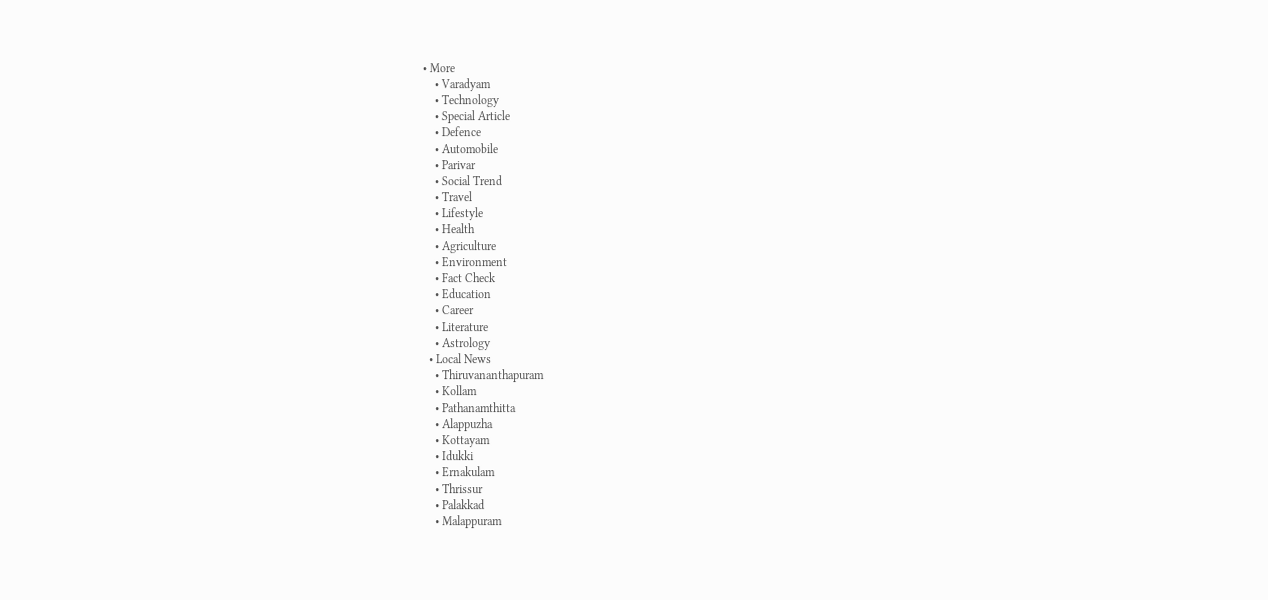• More
    • Varadyam
    • Technology
    • Special Article
    • Defence
    • Automobile
    • Parivar
    • Social Trend
    • Travel
    • Lifestyle
    • Health
    • Agriculture
    • Environment
    • Fact Check
    • Education
    • Career
    • Literature
    • Astrology
  • Local News
    • Thiruvananthapuram
    • Kollam
    • Pathanamthitta
    • Alappuzha
    • Kottayam
    • Idukki
    • Ernakulam
    • Thrissur
    • Palakkad
    • Malappuram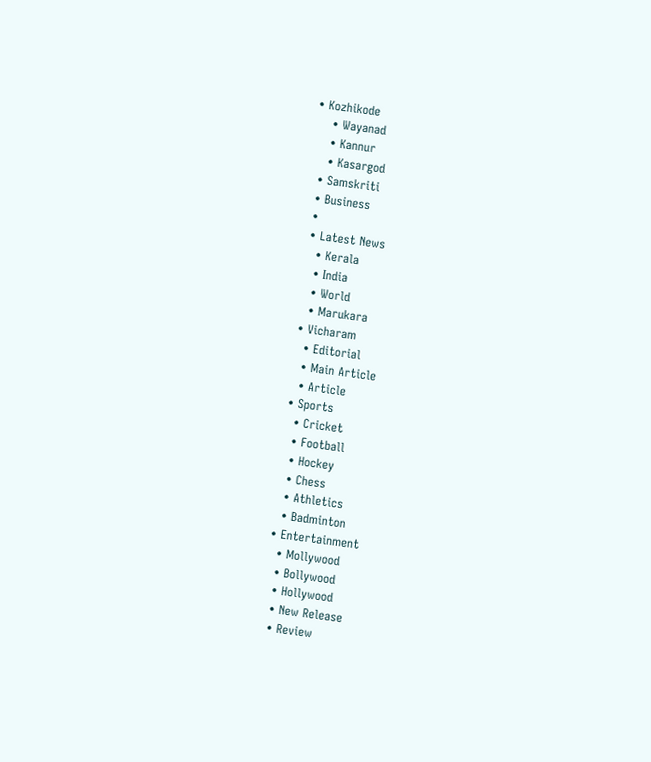• Kozhikode
    • Wayanad
    • Kannur
    • Kasargod
  • Samskriti
  • Business
  •
  • Latest News
    • Kerala
    • India
    • World
    • Marukara
  • Vicharam
    • Editorial
    • Main Article
    • Article
  • Sports
    • Cricket
    • Football
    • Hockey
    • Chess
    • Athletics
    • Badminton
  • Entertainment
    • Mollywood
    • Bollywood
    • Hollywood
    • New Release
    • Review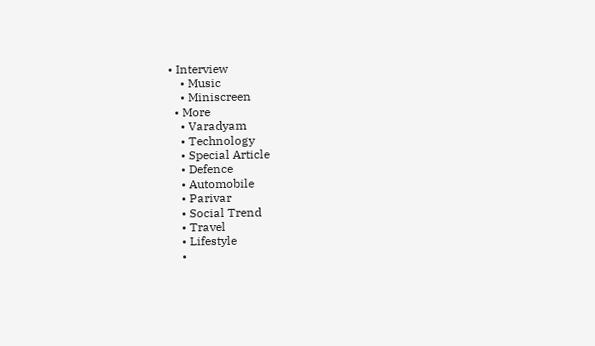• Interview
    • Music
    • Miniscreen
  • More
    • Varadyam
    • Technology
    • Special Article
    • Defence
    • Automobile
    • Parivar
    • Social Trend
    • Travel
    • Lifestyle
    •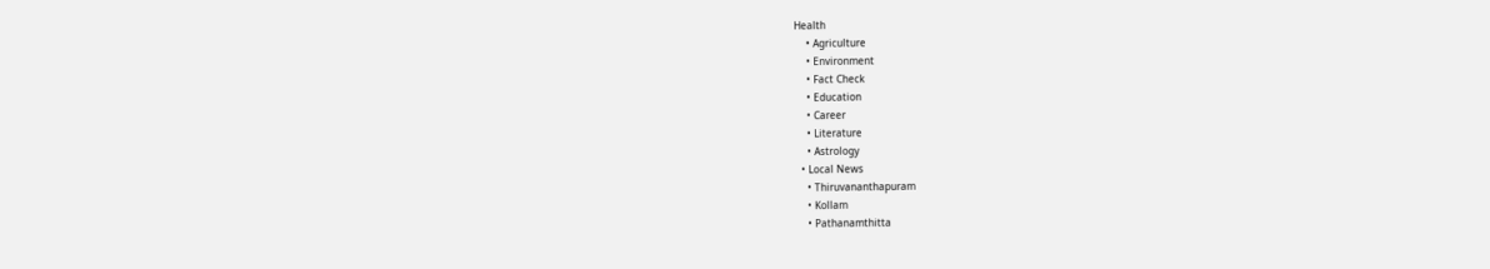Health
    • Agriculture
    • Environment
    • Fact Check
    • Education
    • Career
    • Literature
    • Astrology
  • Local News
    • Thiruvananthapuram
    • Kollam
    • Pathanamthitta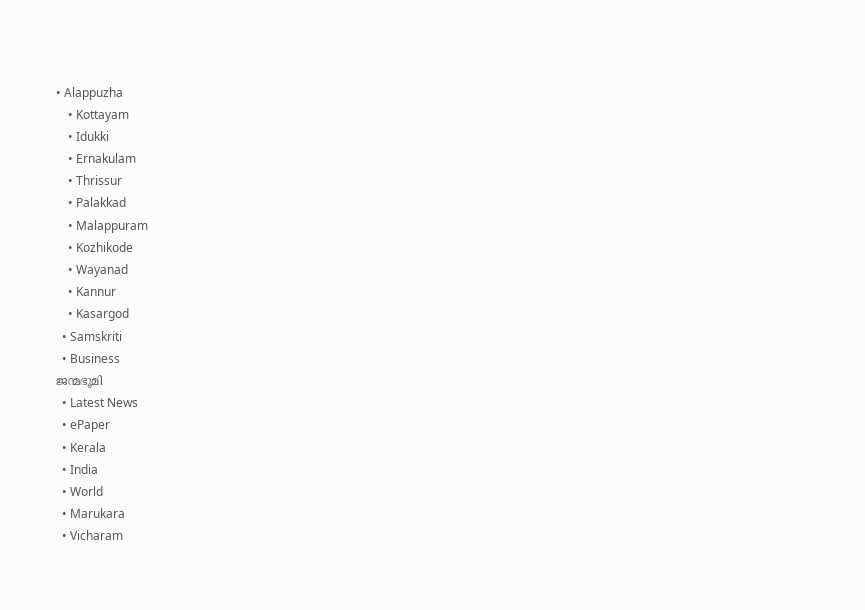• Alappuzha
    • Kottayam
    • Idukki
    • Ernakulam
    • Thrissur
    • Palakkad
    • Malappuram
    • Kozhikode
    • Wayanad
    • Kannur
    • Kasargod
  • Samskriti
  • Business
ജന്മഭൂമി
  • Latest News
  • ePaper
  • Kerala
  • India
  • World
  • Marukara
  • Vicharam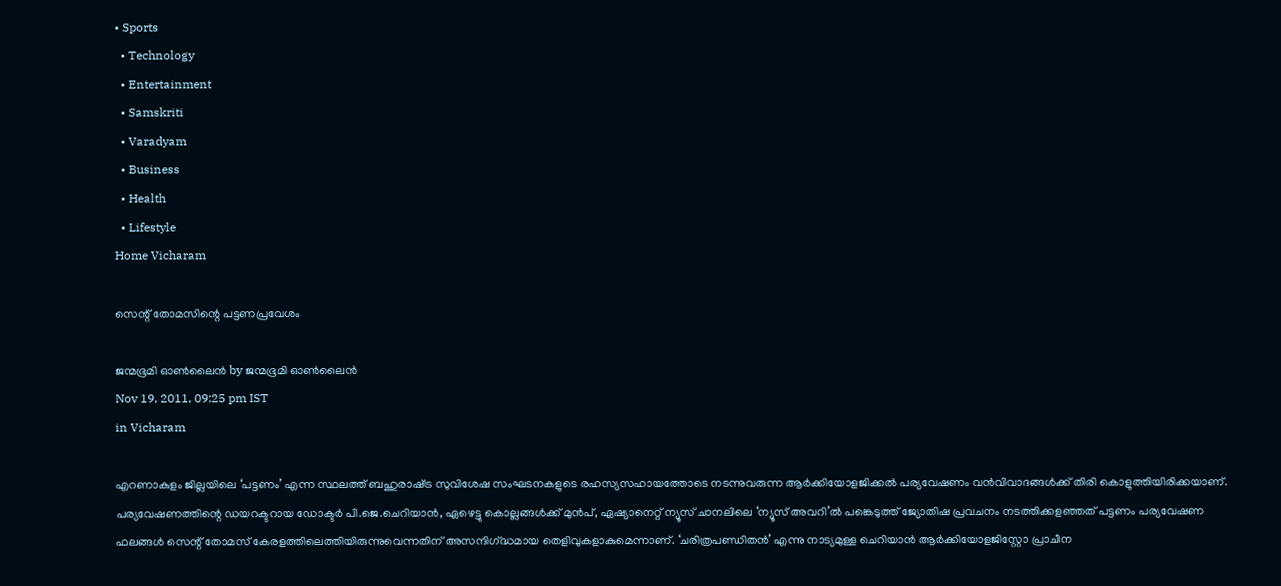• Sports
  • Technology
  • Entertainment
  • Samskriti
  • Varadyam
  • Business
  • Health
  • Lifestyle
Home Vicharam

സെന്റ്‌ തോമസിന്റെ പട്ടണപ്രവേശം

ജന്മഭൂമി ഓണ്‍ലൈന്‍ by ജന്മഭൂമി ഓണ്‍ലൈന്‍
Nov 19, 2011, 09:25 pm IST
in Vicharam

എറണാകുളം ജില്ലയിലെ ‘പട്ടണം’ എന്ന സ്ഥലത്ത്‌ ബഹുരാഷ്‌ട്ര സുവിശേഷ സംഘടനകളുടെ രഹസ്യസഹായത്തോടെ നടന്നുവരുന്ന ആര്‍ക്കിയോളജിക്കല്‍ പര്യവേഷണം വന്‍വിവാദങ്ങള്‍ക്ക്‌ തിരി കൊളുത്തിയിരിക്കയാണ്‌. പര്യവേഷണത്തിന്റെ ഡയറക്ടറായ ഡോക്ടര്‍ പി.ജെ.ചെറിയാന്‍, ഏഴെട്ടു കൊല്ലങ്ങള്‍ക്ക്‌ മുന്‍പ്‌, ഏഷ്യാനെറ്റ്‌ ന്യൂസ്‌ ചാനലിലെ ‘ന്യൂസ്‌ അവറി’ല്‍ പങ്കെടുത്ത്‌ ജ്യോതിഷ പ്രവചനം നടത്തിക്കളഞ്ഞത്‌ പട്ടണം പര്യവേഷണ ഫലങ്ങള്‍ സെന്റ്‌ തോമസ്‌ കേരളത്തിലെത്തിയിരുന്നുവെന്നതിന്‌ അസന്ദിഗ്‌ദ്ധമായ തെളിവുകളാകുമെന്നാണ്‌. ‘ചരിത്രപണ്ഡിതന്‍’ എന്നു നാട്യമുള്ള ചെറിയാന്‍ ആര്‍ക്കിയോളജിസ്റ്റോ പ്രാചീന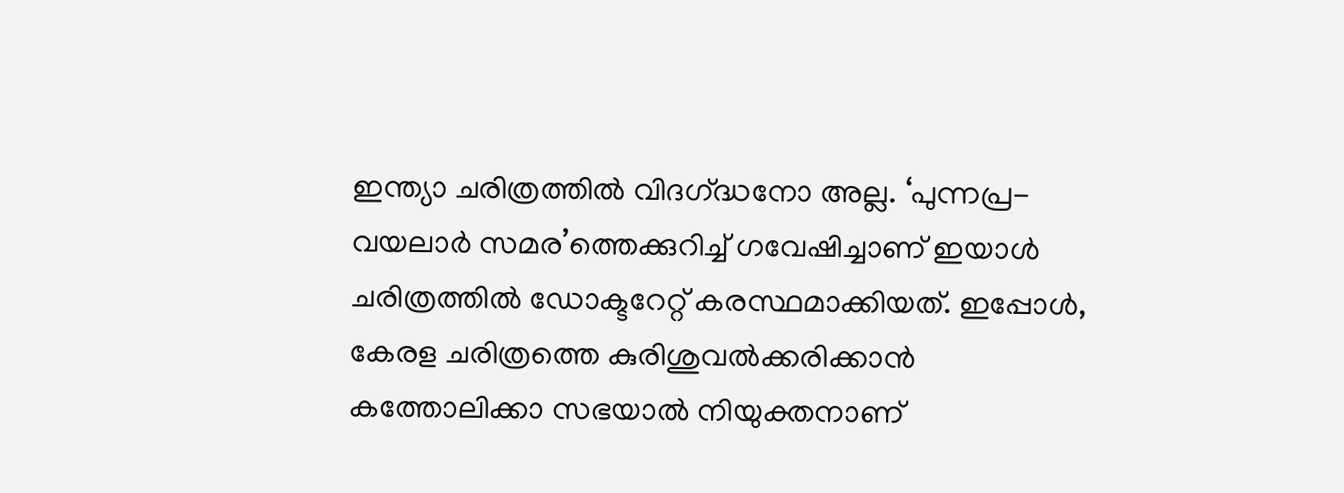ഇന്ത്യാ ചരിത്രത്തില്‍ വിദഗ്‌ദ്ധനോ അല്ല. ‘പുന്നപ്ര-വയലാര്‍ സമര’ത്തെക്കുറിച്ച്‌ ഗവേഷിച്ചാണ്‌ ഇയാള്‍ ചരിത്രത്തില്‍ ഡോക്ടറേറ്റ്‌ കരസ്ഥമാക്കിയത്‌. ഇപ്പോള്‍, കേരള ചരിത്രത്തെ കുരിശുവല്‍ക്കരിക്കാന്‍ കത്തോലിക്കാ സഭയാല്‍ നിയുക്തനാണ്‌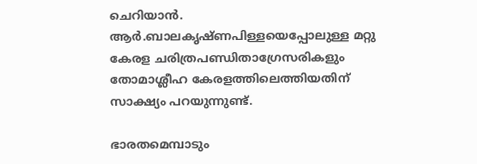ചെറിയാന്‍. ആര്‍.ബാലകൃഷ്ണപിള്ളയെപ്പോലുള്ള മറ്റു കേരള ചരിത്രപണ്ഡിതാഗ്രേസരികളും തോമാശ്ലീഹ കേരളത്തിലെത്തിയതിന്‌ സാക്ഷ്യം പറയുന്നുണ്ട്‌.

ഭാരതമെമ്പാടും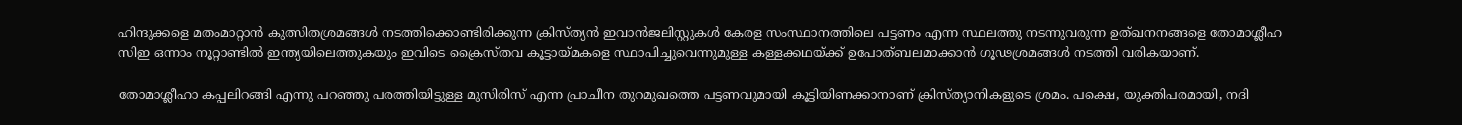ഹിന്ദുക്കളെ മതംമാറ്റാന്‍ കുത്സിതശ്രമങ്ങള്‍ നടത്തിക്കൊണ്ടിരിക്കുന്ന ക്രിസ്ത്യന്‍ ഇവാന്‍ജലിസ്റ്റുകള്‍ കേരള സംസ്ഥാനത്തിലെ പട്ടണം എന്ന സ്ഥലത്തു നടന്നുവരുന്ന ഉത്ഖനനങ്ങളെ തോമാശ്ലീഹ സിഇ ഒന്നാം നൂറ്റാണ്ടില്‍ ഇന്ത്യയിലെത്തുകയും ഇവിടെ ക്രൈസ്തവ കൂട്ടായ്‌മകളെ സ്ഥാപിച്ചുവെന്നുമുള്ള കള്ളക്കഥയ്‌ക്ക്‌ ഉപോത്ബലമാക്കാന്‍ ഗൂഢശ്രമങ്ങള്‍ നടത്തി വരികയാണ്‌.

തോമാശ്ലീഹാ കപ്പലിറങ്ങി എന്നു പറഞ്ഞു പരത്തിയിട്ടുള്ള മുസിരിസ്‌ എന്ന പ്രാചീന തുറമുഖത്തെ പട്ടണവുമായി കൂട്ടിയിണക്കാനാണ്‌ ക്രിസ്ത്യാനികളുടെ ശ്രമം. പക്ഷെ, യുക്തിപരമായി, നദി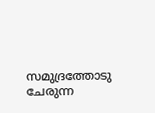സമുദ്രത്തോടു ചേരുന്ന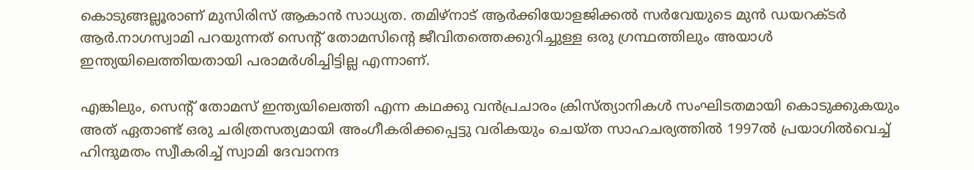കൊടുങ്ങല്ലൂരാണ്‌ മുസിരിസ്‌ ആകാന്‍ സാധ്യത. തമിഴ്‌നാട്‌ ആര്‍ക്കിയോളജിക്കല്‍ സര്‍വേയുടെ മുന്‍ ഡയറക്ടര്‍ ആര്‍.നാഗസ്വാമി പറയുന്നത്‌ സെന്റ്‌ തോമസിന്റെ ജീവിതത്തെക്കുറിച്ചുള്ള ഒരു ഗ്രന്ഥത്തിലും അയാള്‍ ഇന്ത്യയിലെത്തിയതായി പരാമര്‍ശിച്ചിട്ടില്ല എന്നാണ്‌.

എങ്കിലും, സെന്റ്‌ തോമസ്‌ ഇന്ത്യയിലെത്തി എന്ന കഥക്കു വന്‍പ്രചാരം ക്രിസ്ത്യാനികള്‍ സംഘിടതമായി കൊടുക്കുകയും അത്‌ ഏതാണ്ട്‌ ഒരു ചരിത്രസത്യമായി അംഗീകരിക്കപ്പെട്ടു വരികയും ചെയ്ത സാഹചര്യത്തില്‍ 1997ല്‍ പ്രയാഗില്‍വെച്ച്‌ ഹിന്ദുമതം സ്വീകരിച്ച്‌ സ്വാമി ദേവാനന്ദ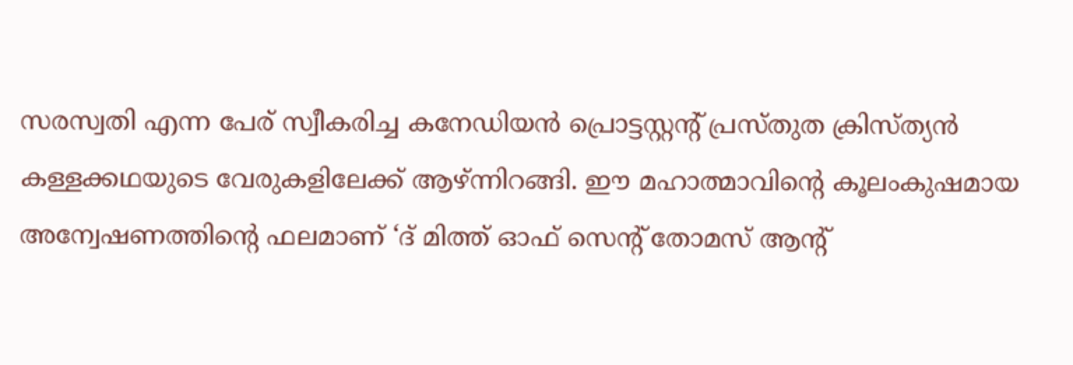സരസ്വതി എന്ന പേര്‌ സ്വീകരിച്ച കനേഡിയന്‍ പ്രൊട്ടസ്റ്റന്റ്‌ പ്രസ്തുത ക്രിസ്ത്യന്‍ കള്ളക്കഥയുടെ വേരുകളിലേക്ക്‌ ആഴ്‌ന്നിറങ്ങി. ഈ മഹാത്മാവിന്റെ കൂലംകുഷമായ അന്വേഷണത്തിന്റെ ഫലമാണ്‌ ‘ദ്‌ മിത്ത്‌ ഓഫ്‌ സെന്റ്‌ തോമസ്‌ ആന്റ്‌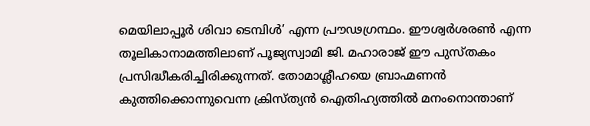മെയിലാപ്പൂര്‍ ശിവാ ടെമ്പിള്‍’ എന്ന പ്രൗഢഗ്രന്ഥം. ഈശ്വര്‍ശരണ്‍ എന്ന തൂലികാനാമത്തിലാണ്‌ പൂജ്യസ്വാമി ജി. മഹാരാജ്‌ ഈ പുസ്തകം പ്രസിദ്ധീകരിച്ചിരിക്കുന്നത്‌. തോമാശ്ലീഹയെ ബ്രാഹ്മണന്‍ കുത്തിക്കൊന്നുവെന്ന ക്രിസ്ത്യന്‍ ഐതിഹ്യത്തില്‍ മനംനൊന്താണ്‌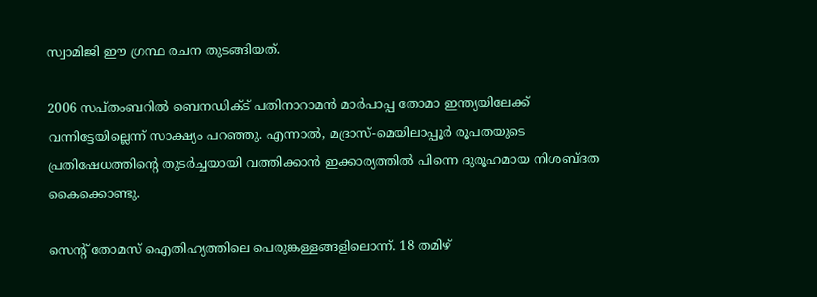സ്വാമിജി ഈ ഗ്രന്ഥ രചന തുടങ്ങിയത്‌.

2006 സപ്തംബറില്‍ ബെനഡിക്ട്‌ പതിനാറാമന്‍ മാര്‍പാപ്പ തോമാ ഇന്ത്യയിലേക്ക്‌ വന്നിട്ടേയില്ലെന്ന്‌ സാക്ഷ്യം പറഞ്ഞു. എന്നാല്‍, മദ്രാസ്‌-മെയിലാപ്പൂര്‍ രൂപതയുടെ പ്രതിഷേധത്തിന്റെ തുടര്‍ച്ചയായി വത്തിക്കാന്‍ ഇക്കാര്യത്തില്‍ പിന്നെ ദുരൂഹമായ നിശബ്ദത കൈക്കൊണ്ടു.

സെന്റ്‌ തോമസ്‌ ഐതിഹ്യത്തിലെ പെരുങ്കള്ളങ്ങളിലൊന്ന്‌. 18 തമിഴ്‌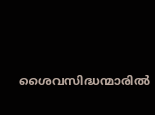ശൈവസിദ്ധന്മാരില്‍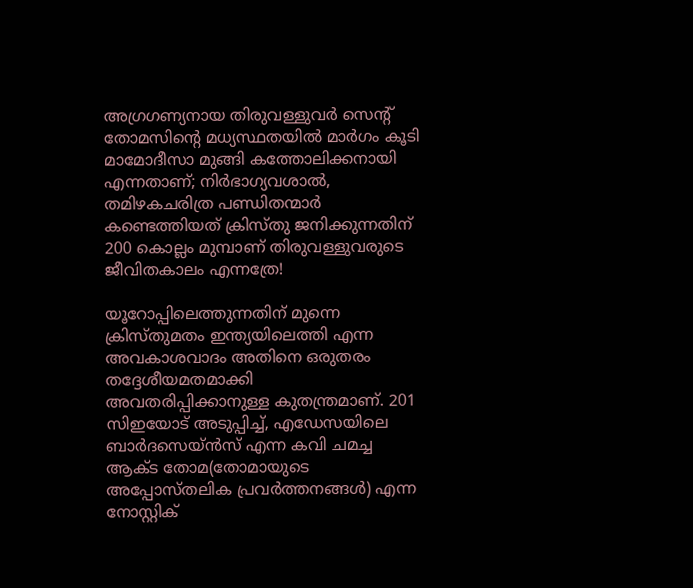അഗ്രഗണ്യനായ തിരുവള്ളുവര്‍ സെന്റ്‌ തോമസിന്റെ മധ്യസ്ഥതയില്‍ മാര്‍ഗം കൂടി മാമോദീസാ മുങ്ങി കത്തോലിക്കനായി എന്നതാണ്‌; നിര്‍ഭാഗ്യവശാല്‍, തമിഴകചരിത്ര പണ്ഡിതന്മാര്‍ കണ്ടെത്തിയത്‌ ക്രിസ്തു ജനിക്കുന്നതിന്‌ 200 കൊല്ലം മുമ്പാണ്‌ തിരുവള്ളുവരുടെ ജീവിതകാലം എന്നത്രേ!

യൂറോപ്പിലെത്തുന്നതിന്‌ മുന്നെ ക്രിസ്തുമതം ഇന്ത്യയിലെത്തി എന്ന അവകാശവാദം അതിനെ ഒരുതരം തദ്ദേശീയമതമാക്കി അവതരിപ്പിക്കാനുള്ള കുതന്ത്രമാണ്‌. 201 സിഇയോട്‌ അടുപ്പിച്ച്‌, എഡേസയിലെ ബാര്‍ദസെയ്ന്‍സ്‌ എന്ന കവി ചമച്ച ആക്ട തോമ(തോമായുടെ അപ്പോസ്തലിക പ്രവര്‍ത്തനങ്ങള്‍) എന്ന നോസ്റ്റിക്‌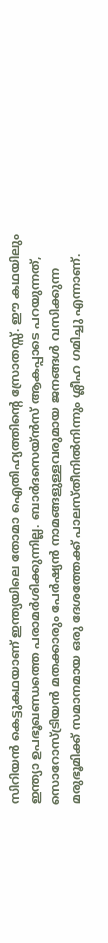സിറിയന്‍ കെട്ടുകഥയാണ്‌ ഇന്ത്യയിലെ തോമാ ഐതിഹ്യത്തിന്റെ സ്രോതസ്സ്‌. ഈ കഥയിലും ഇന്ത്യാ ഉപഭൂഖണ്ഡത്തെ പരാമര്‍ശിക്കുന്നില്ല. ബാര്‍ദസെയ്ന്‍സ്‌ ആകപ്പാടെ പറയുന്നത്‌, സൊറോസ്ട്രിയന്‍ മതക്കാരും പേര്‍ഷ്യന്‍ നാമങ്ങളുള്ളവരുമായ ജനങ്ങള്‍ വസിക്കുന്ന മരുഭൂമിക്ക്‌ സമാനമായ ഒരു ദേശത്തേക്ക്‌ പാലസ്തീനില്‍നിന്നും ശ്ലീഹ ഗമിച്ചു എന്നാണ്‌.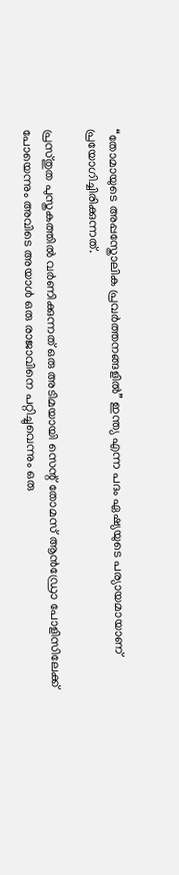“തോമായുടെ അപ്പസ്തോലിക പ്രവര്‍ത്തനങ്ങളില്‍” ഇന്ത്യ എന്ന പദം ഏഷ്യയുടെ പര്യായമായാണ്‌ പ്രയോഗിച്ചിരിക്കുന്നത്‌.

പ്രസ്തുത പുസ്തകത്തില്‍ വര്‍ണിക്കുന്നത്‌ ഒരു അടിമയായി സെന്റ്‌ തോമസ്‌ ആന്‍ഡ്രോ പോളിസിലേക്ക്‌ പോയെന്നും അവിടെ അയാള്‍ ഒരു രാജാവിനെ പറ്റിച്ചുവെന്നും ഒരു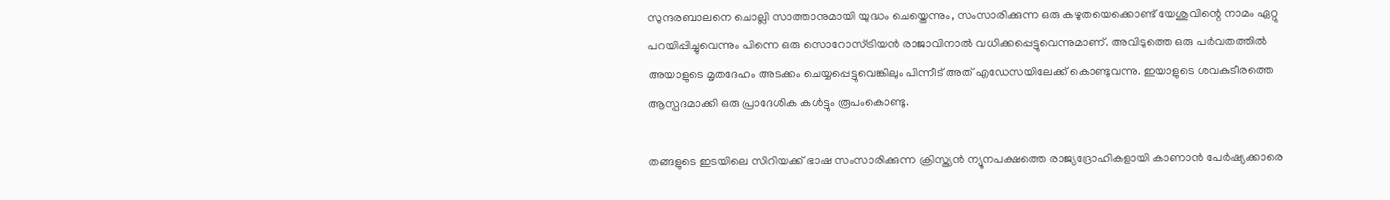സുന്ദരബാലനെ ചൊല്ലി സാത്താനുമായി യുദ്ധം ചെയ്തെന്നും, സംസാരിക്കുന്ന ഒരു കഴുതയെക്കൊണ്ട്‌ യേശുവിന്റെ നാമം ഏറ്റു പറയിപ്പിച്ചുവെന്നും പിന്നെ ഒരു സൊറോസ്ട്രിയന്‍ രാജാവിനാല്‍ വധിക്കപ്പെട്ടുവെന്നുമാണ്‌. അവിടുത്തെ ഒരു പര്‍വതത്തില്‍ അയാളുടെ മൃതദേഹം അടക്കം ചെയ്യപ്പെട്ടുവെങ്കിലും പിന്നീട്‌ അത്‌ എഡേസയിലേക്ക്‌ കൊണ്ടുവന്നു. ഇയാളുടെ ശവകുടീരത്തെ ആസ്പദമാക്കി ഒരു പ്രാദേശിക കള്‍ട്ടും രൂപംകൊണ്ടു.

തങ്ങളുടെ ഇടയിലെ സിറിയക്ക്‌ ഭാഷ സംസാരിക്കുന്ന ക്രിസ്ത്യന്‍ ന്യൂനപക്ഷത്തെ രാജ്യദ്രോഹികളായി കാണാന്‍ പേര്‍ഷ്യക്കാരെ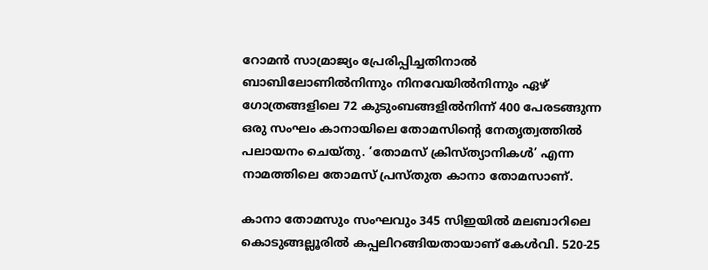റോമന്‍ സാമ്രാജ്യം പ്രേരിപ്പിച്ചതിനാല്‍ ബാബിലോണില്‍നിന്നും നിനവേയില്‍നിന്നും ഏഴ്‌ ഗോത്രങ്ങളിലെ 72 കുടുംബങ്ങളില്‍നിന്ന്‌ 400 പേരടങ്ങുന്ന ഒരു സംഘം കാനായിലെ തോമസിന്റെ നേതൃത്വത്തില്‍ പലായനം ചെയ്തു. ‘തോമസ്‌ ക്രിസ്ത്യാനികള്‍’ എന്ന നാമത്തിലെ തോമസ്‌ പ്രസ്തുത കാനാ തോമസാണ്‌.

കാനാ തോമസും സംഘവും 345 സിഇയില്‍ മലബാറിലെ കൊടുങ്ങല്ലൂരില്‍ കപ്പലിറങ്ങിയതായാണ്‌ കേള്‍വി. 520-25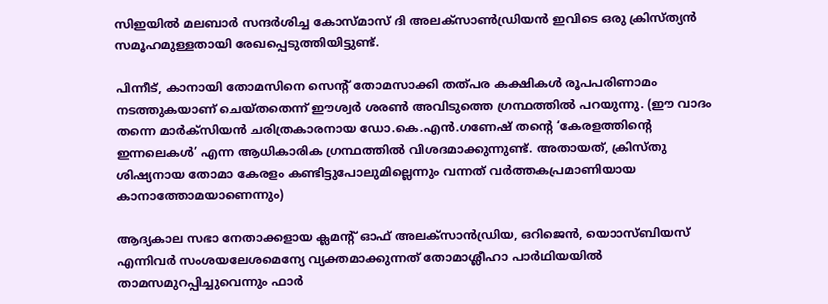സിഇയില്‍ മലബാര്‍ സന്ദര്‍ശിച്ച കോസ്മാസ്‌ ദി അലക്സാണ്‍ഡ്രിയന്‍ ഇവിടെ ഒരു ക്രിസ്ത്യന്‍ സമൂഹമുള്ളതായി രേഖപ്പെടുത്തിയിട്ടുണ്ട്‌.

പിന്നീട്‌, കാനായി തോമസിനെ സെന്റ്‌ തോമസാക്കി തത്പര കക്ഷികള്‍ രൂപപരിണാമം നടത്തുകയാണ്‌ ചെയ്തതെന്ന്‌ ഈശ്വര്‍ ശരണ്‍ അവിടുത്തെ ഗ്രന്ഥത്തില്‍ പറയുന്നു. (ഈ വാദം തന്നെ മാര്‍ക്സിയന്‍ ചരിത്രകാരനായ ഡോ.കെ.എന്‍.ഗണേഷ്‌ തന്റെ ‘കേരളത്തിന്റെ ഇന്നലെകള്‍’ എന്ന ആധികാരിക ഗ്രന്ഥത്തില്‍ വിശദമാക്കുന്നുണ്ട്‌. അതായത്‌, ക്രിസ്തു ശിഷ്യനായ തോമാ കേരളം കണ്ടിട്ടുപോലുമില്ലെന്നും വന്നത്‌ വര്‍ത്തകപ്രമാണിയായ കാനാത്തോമയാണെന്നും)

ആദ്യകാല സഭാ നേതാക്കളായ ക്ലമന്റ്‌ ഓഫ്‌ അലക്സാന്‍ഡ്രിയ, ഒറിജെന്‍, യൊാസ്ബിയസ്‌ എന്നിവര്‍ സംശയലേശമെന്യേ വ്യക്തമാക്കുന്നത്‌ തോമാശ്ലീഹാ പാര്‍ഥിയയില്‍ താമസമുറപ്പിച്ചുവെന്നും ഫാര്‍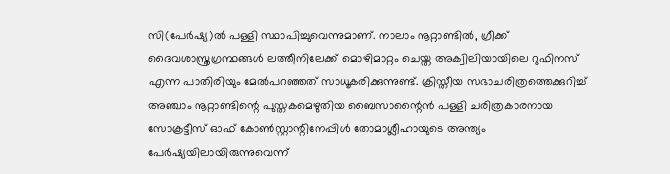സി(പേര്‍ഷ്യ)ല്‍ പള്ളി സ്ഥാപിച്ചുവെന്നുമാണ്‌. നാലാം നൂറ്റാണ്ടില്‍, ഗ്രീക്ക്‌ ദൈവശാസ്ത്രഗ്രന്ഥങ്ങള്‍ ലത്തീനിലേക്ക്‌ മൊഴിമാറ്റം ചെയ്ത അക്വിലിയായിലെ റുഫിനസ്‌ എന്ന പാതിരിയും മേല്‍പറഞ്ഞത്‌ സാധൂകരിക്കുന്നുണ്ട്‌. ക്രിസ്തീയ സഭാചരിത്രത്തെക്കുറിച്ച്‌ അഞ്ചാം നൂറ്റാണ്ടിന്റെ പുസ്തകമെഴുതിയ ബൈസാന്റൈന്‍ പള്ളി ചരിത്രകാരനായ സോക്രട്ടീസ്‌ ഓഫ്‌ കോണ്‍സ്റ്റാന്റിനേപ്പിള്‍ തോമാശ്ലീഹായുടെ അന്ത്യം പേര്‍ഷ്യയിലായിരുന്നുവെന്ന്‌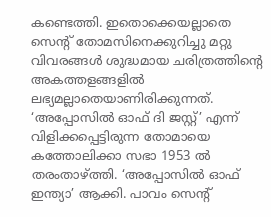കണ്ടെത്തി. ഇതൊക്കെയല്ലാതെ സെന്റ്‌ തോമസിനെക്കുറിച്ചു മറ്റു വിവരങ്ങള്‍ ശുദ്ധമായ ചരിത്രത്തിന്റെ അകത്തളങ്ങളില്‍ ലഭ്യമല്ലാതെയാണിരിക്കുന്നത്‌. ‘അപ്പോസില്‍ ഓഫ്‌ ദി ജസ്റ്റ്‌’ എന്ന്‌ വിളിക്കപ്പെട്ടിരുന്ന തോമായെ കത്തോലിക്കാ സഭാ 1953 ല്‍ തരംതാഴ്‌ത്തി. ‘അപ്പോസില്‍ ഓഫ്‌ ഇന്ത്യാ’ ആക്കി. പാവം സെന്റ്‌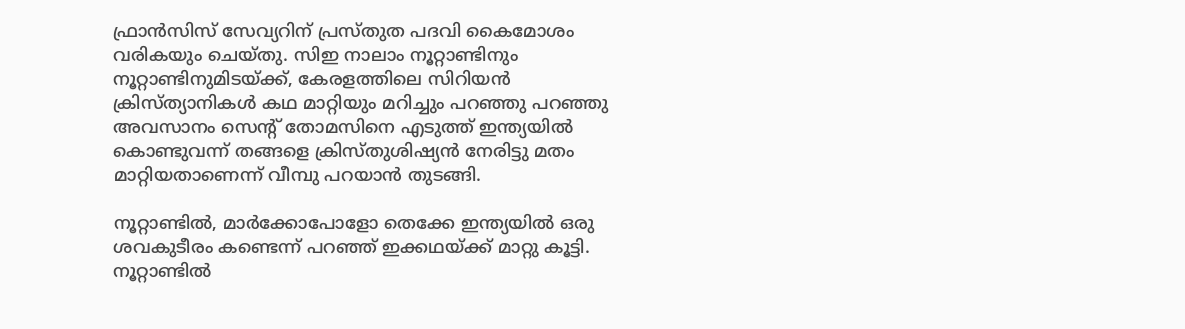ഫ്രാന്‍സിസ്‌ സേവ്യറിന്‌ പ്രസ്തുത പദവി കൈമോശം വരികയും ചെയ്തു. സിഇ നാലാം നൂറ്റാണ്ടിനും നൂറ്റാണ്ടിനുമിടയ്‌ക്ക്‌, കേരളത്തിലെ സിറിയന്‍ ക്രിസ്ത്യാനികള്‍ കഥ മാറ്റിയും മറിച്ചും പറഞ്ഞു പറഞ്ഞു അവസാനം സെന്റ്‌ തോമസിനെ എടുത്ത്‌ ഇന്ത്യയില്‍ കൊണ്ടുവന്ന്‌ തങ്ങളെ ക്രിസ്തുശിഷ്യന്‍ നേരിട്ടു മതം മാറ്റിയതാണെന്ന്‌ വീമ്പു പറയാന്‍ തുടങ്ങി.

നൂറ്റാണ്ടില്‍, മാര്‍ക്കോപോളോ തെക്കേ ഇന്ത്യയില്‍ ഒരു ശവകുടീരം കണ്ടെന്ന്‌ പറഞ്ഞ്‌ ഇക്കഥയ്‌ക്ക്‌ മാറ്റു കൂട്ടി. നൂറ്റാണ്ടില്‍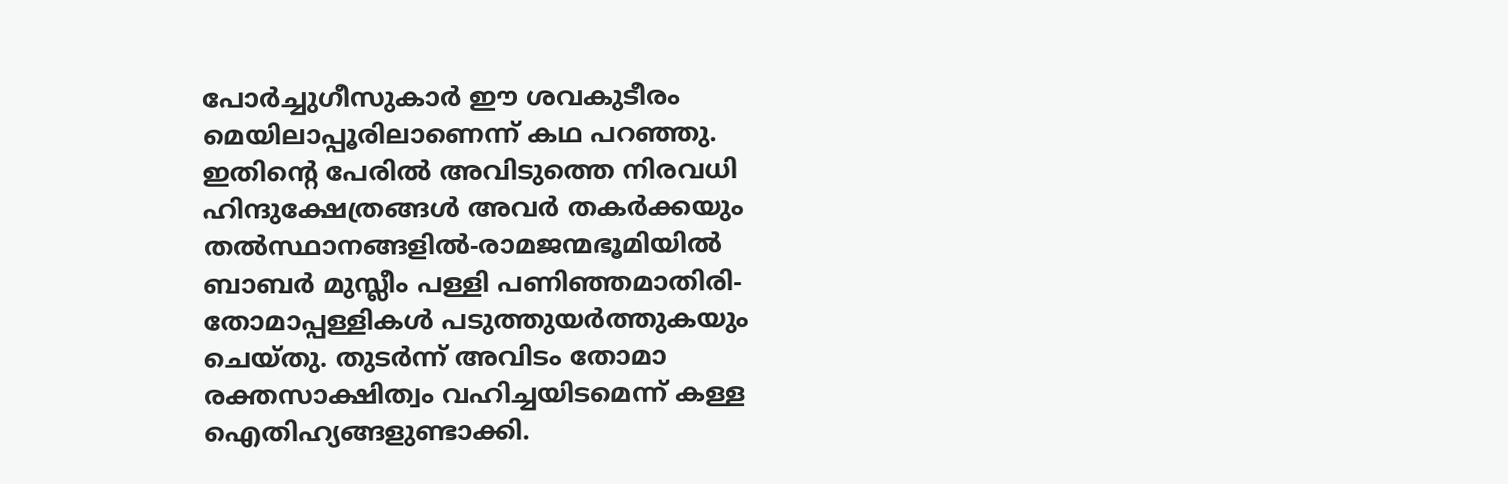പോര്‍ച്ചുഗീസുകാര്‍ ഈ ശവകുടീരം മെയിലാപ്പൂരിലാണെന്ന്‌ കഥ പറഞ്ഞു. ഇതിന്റെ പേരില്‍ അവിടുത്തെ നിരവധി ഹിന്ദുക്ഷേത്രങ്ങള്‍ അവര്‍ തകര്‍ക്കയും തല്‍സ്ഥാനങ്ങളില്‍-രാമജന്മഭൂമിയില്‍ ബാബര്‍ മുസ്ലീം പള്ളി പണിഞ്ഞമാതിരി-തോമാപ്പള്ളികള്‍ പടുത്തുയര്‍ത്തുകയും ചെയ്തു. തുടര്‍ന്ന്‌ അവിടം തോമാ രക്തസാക്ഷിത്വം വഹിച്ചയിടമെന്ന്‌ കള്ള ഐതിഹ്യങ്ങളുണ്ടാക്കി.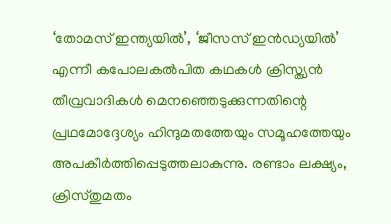‘തോമസ്‌ ഇന്ത്യയില്‍’, ‘ജീസസ്‌ ഇന്‍ഡ്യയില്‍’ എന്നീ കപോലകല്‍പിത കഥകള്‍ ക്രിസ്ത്യന്‍ തീവ്രവാദികള്‍ മെനഞ്ഞെടുക്കുന്നതിന്റെ പ്രഥമോദ്ദേശ്യം ഹിന്ദുമതത്തേയും സമൂഹത്തേയും അപകീര്‍ത്തിപ്പെടുത്തലാകുന്നു. രണ്ടാം ലക്ഷ്യം, ക്രിസ്തുമതം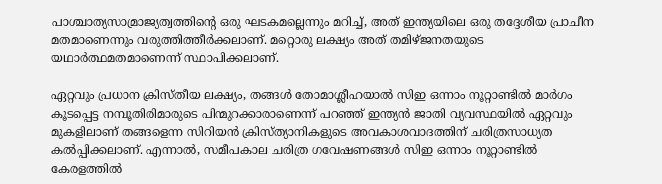പാശ്ചാത്യസാമ്രാജ്യത്വത്തിന്റെ ഒരു ഘടകമല്ലെന്നും മറിച്ച്‌, അത്‌ ഇന്ത്യയിലെ ഒരു തദ്ദേശീയ പ്രാചീന മതമാണെന്നും വരുത്തിത്തീര്‍ക്കലാണ്‌. മറ്റൊരു ലക്ഷ്യം അത്‌ തമിഴ്ജനതയുടെ യഥാര്‍ത്ഥമതമാണെന്ന്‌ സ്ഥാപിക്കലാണ്‌.

ഏറ്റവും പ്രധാന ക്രിസ്തീയ ലക്ഷ്യം, തങ്ങള്‍ തോമാശ്ലീഹയാല്‍ സിഇ ഒന്നാം നൂറ്റാണ്ടില്‍ മാര്‍ഗം കൂടപ്പെട്ട നമ്പൂതിരിമാരുടെ പിന്മുറക്കാരാണെന്ന്‌ പറഞ്ഞ്‌ ഇന്ത്യന്‍ ജാതി വ്യവസ്ഥയില്‍ ഏറ്റവും മുകളിലാണ്‌ തങ്ങളെന്ന സിറിയന്‍ ക്രിസ്ത്യാനികളുടെ അവകാശവാദത്തിന്‌ ചരിത്രസാധ്യത കല്‍പ്പിക്കലാണ്‌. എന്നാല്‍, സമീപകാല ചരിത്ര ഗവേഷണങ്ങള്‍ സിഇ ഒന്നാം നൂറ്റാണ്ടില്‍ കേരളത്തില്‍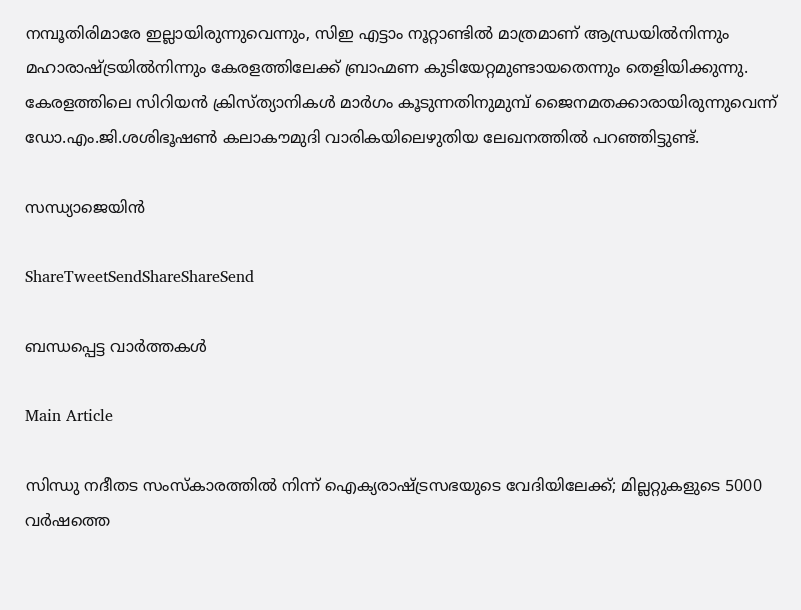നമ്പൂതിരിമാരേ ഇല്ലായിരുന്നുവെന്നും, സിഇ എട്ടാം നൂറ്റാണ്ടില്‍ മാത്രമാണ്‌ ആന്ധ്രയില്‍നിന്നും മഹാരാഷ്‌ട്രയില്‍നിന്നും കേരളത്തിലേക്ക്‌ ബ്രാഹ്മണ കുടിയേറ്റമുണ്ടായതെന്നും തെളിയിക്കുന്നു. കേരളത്തിലെ സിറിയന്‍ ക്രിസ്ത്യാനികള്‍ മാര്‍ഗം കൂടുന്നതിനുമുമ്പ്‌ ജൈനമതക്കാരായിരുന്നുവെന്ന്‌ ഡോ.എം.ജി.ശശിഭൂഷണ്‍ കലാകൗമുദി വാരികയിലെഴുതിയ ലേഖനത്തില്‍ പറഞ്ഞിട്ടുണ്ട്‌.

സന്ധ്യാജെയിന്‍

ShareTweetSendShareShareSend

ബന്ധപ്പെട്ട വാര്‍ത്തകള്‍

Main Article

സിന്ധു നദീതട സംസ്‌കാരത്തില്‍ നിന്ന് ഐക്യരാഷ്‌ട്രസഭയുടെ വേദിയിലേക്ക്; മില്ലറ്റുകളുടെ 5000 വര്‍ഷത്തെ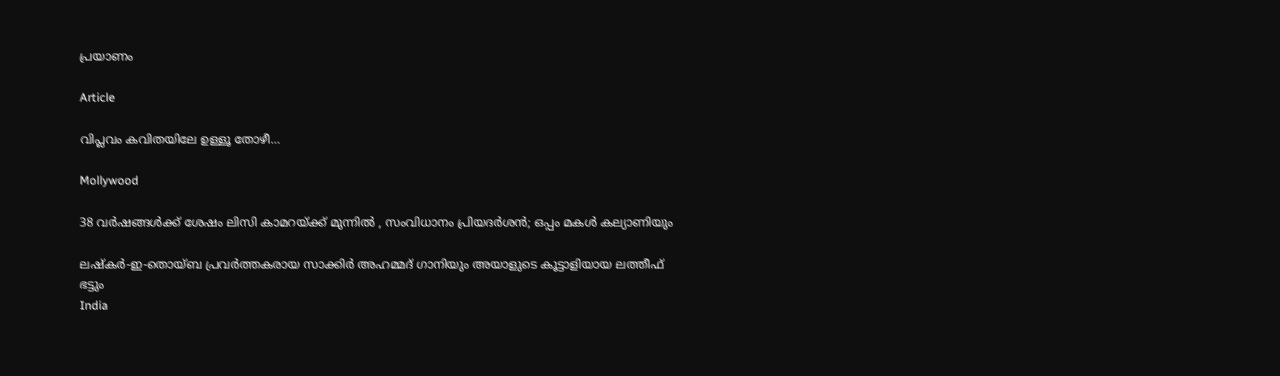പ്രയാണം

Article

വിപ്ലവം കവിതയിലേ ഉള്ളൂ തോഴീ…

Mollywood

38 വർഷങ്ങൾക്ക് ശേഷം ലിസി കാമറയ്‌ക്ക് മുന്നിൽ , സംവിധാനം പ്രിയദർശൻ; ഒപ്പം മകൾ കല്യാണിയും

ലഷ്‌കർ-ഇ-തൊയ്ബ പ്രവർത്തകരായ സാക്കിർ അഹമ്മദ് ഗാനിയും അയാളുടെ കൂട്ടാളിയായ ലത്തീഫ് ഭട്ടും
India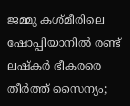ജമ്മു കശ്മീരിലെ ഷോപ്പിയാനില്‍ രണ്ട് ലഷ്കര്‍ ഭീകരരെ തീര്‍ത്ത് സൈന്യം;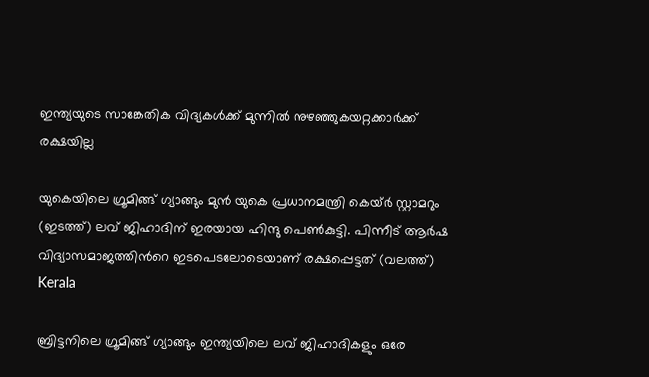ഇന്ത്യയുടെ സാങ്കേതിക വിദ്യകള്‍ക്ക് മുന്നില്‍ നുഴഞ്ഞുകയറ്റക്കാര്‍ക്ക് രക്ഷയില്ല

യുകെയിലെ ഗ്രൂമിങ്ങ് ഗ്യാങ്ങും മുന്‍ യുകെ പ്രധാനമന്ത്രി കെയ്ര്‍ സ്റ്റാമറും (ഇടത്ത്) ലവ് ജിഹാദിന് ഇരയായ ഹിന്ദു പെണ്‍കുട്ടി. പിന്നീട് ആര്‍ഷ വിദ്യാസമാജത്തിന്‍റെ ഇടപെടലോടെയാണ് രക്ഷപ്പെട്ടത് (വലത്ത്)
Kerala

ബ്രിട്ടനിലെ ഗ്രൂമിങ്ങ് ഗ്യാങ്ങും ഇന്ത്യയിലെ ലവ് ജിഹാദികളും ഒരേ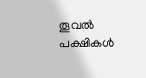തൂവല്‍ പക്ഷികള്‍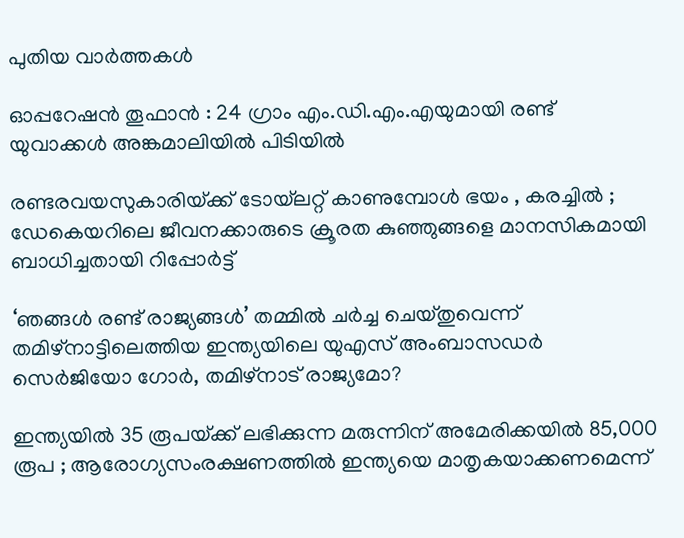പുതിയ വാര്‍ത്തകള്‍

ഓപ്പറേഷൻ തൂഫാൻ : 24 ഗ്രാം എം.ഡി.എം.എയുമായി രണ്ട് യുവാക്കൾ അങ്കമാലിയിൽ പിടിയിൽ

രണ്ടരവയസുകാരിയ്‌ക്ക് ടോയ്‌ലറ്റ് കാണുമ്പോൾ ഭയം , കരച്ചിൽ ; ഡേകെയറിലെ ജീവനക്കാരുടെ ക്രൂരത കുഞ്ഞുങ്ങളെ മാനസികമായി ബാധിച്ചതായി റിപ്പോർട്ട്

‘ഞങ്ങള്‍ രണ്ട് രാജ്യങ്ങള്‍’ തമ്മില്‍ ചര്‍ച്ച ചെയ്തുവെന്ന് തമിഴ്നാട്ടിലെത്തിയ ഇന്ത്യയിലെ യുഎസ് അംബാസഡര്‍ സെര്‍ജിയോ ഗോര്‍, തമിഴ്നാട് രാജ്യമോ?

ഇന്ത്യയിൽ 35 രൂപയ്‌ക്ക് ലഭിക്കുന്ന മരുന്നിന് അമേരിക്കയിൽ 85,000 രൂപ ; ആരോഗ്യസംരക്ഷണത്തിൽ ഇന്ത്യയെ മാതൃകയാക്കണമെന്ന്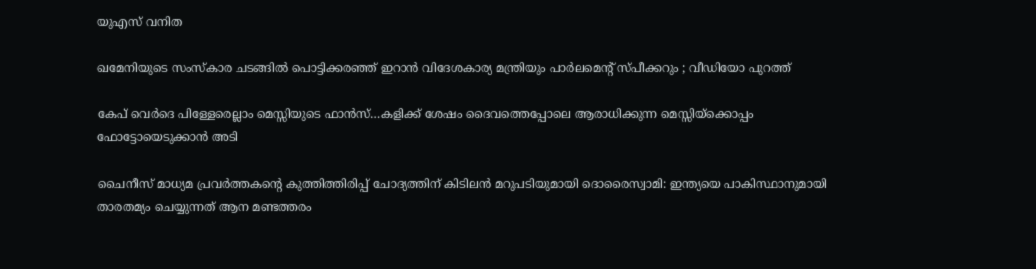യുഎസ് വനിത

ഖമേനിയുടെ സംസ്കാര ചടങ്ങിൽ പൊട്ടിക്കരഞ്ഞ് ഇറാൻ വിദേശകാര്യ മന്ത്രിയും പാർലമെന്റ് സ്പീക്കറും ; വീഡിയോ പുറത്ത്

കേപ് വെര്‍ദെ പിള്ളേരെല്ലാം മെസ്സിയുടെ ഫാന്‍സ്…കളിക്ക് ശേഷം ദൈവത്തെപ്പോലെ ആരാധിക്കുന്ന മെസ്സിയ്‌ക്കൊപ്പം ഫോട്ടോയെടുക്കാന്‍ അടി

ചൈനീസ് മാധ്യമ പ്രവർത്തകന്റെ കുത്തിത്തിരിപ്പ് ചോദ്യത്തിന് കിടിലൻ മറുപടിയുമായി ദൊരൈസ്വാമി: ഇന്ത്യയെ പാകിസ്ഥാനുമായി താരതമ്യം ചെയ്യുന്നത് ആന മണ്ടത്തരം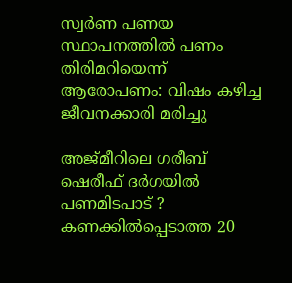സ്വര്‍ണ പണയ സ്ഥാപനത്തില്‍ പണം തിരിമറിയെന്ന് ആരോപണം: വിഷം കഴിച്ച ജീവനക്കാരി മരിച്ചു

അജ്മീറിലെ ഗരീബ് ഷെരീഫ് ദർഗയിൽ പണമിടപാട് ? കണക്കിൽപ്പെടാത്ത 20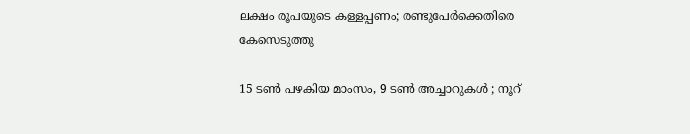ലക്ഷം രൂപയുടെ കള്ളപ്പണം; രണ്ടുപേർക്കെതിരെ കേസെടുത്തു

15 ടൺ പഴകിയ മാംസം, 9 ടൺ അച്ചാറുകൾ ; നൂറ്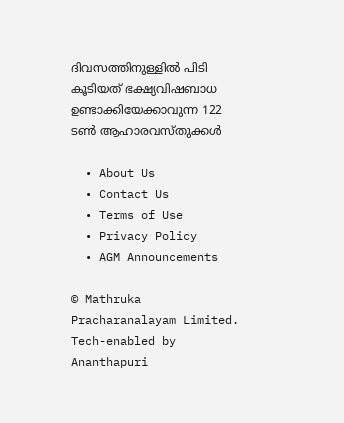ദിവസത്തിനുള്ളിൽ പിടി കൂടിയത് ഭക്ഷ്യവിഷബാധ ഉണ്ടാക്കിയേക്കാവുന്ന 122 ടൺ ആഹാരവസ്തുക്കൾ

  • About Us
  • Contact Us
  • Terms of Use
  • Privacy Policy
  • AGM Announcements

© Mathruka Pracharanalayam Limited.
Tech-enabled by Ananthapuri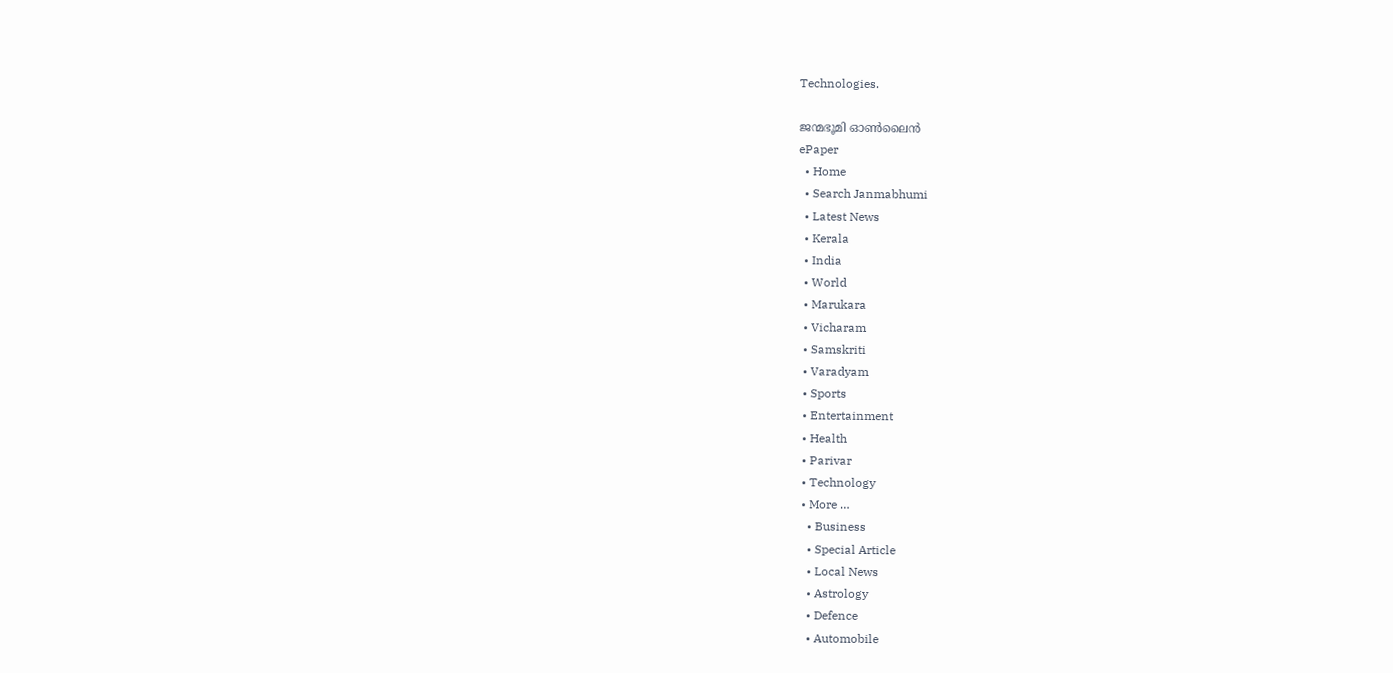Technologies.

ജന്മഭൂമി ഓണ്‍ലൈന്‍
ePaper
  • Home
  • Search Janmabhumi
  • Latest News
  • Kerala
  • India
  • World
  • Marukara
  • Vicharam
  • Samskriti
  • Varadyam
  • Sports
  • Entertainment
  • Health
  • Parivar
  • Technology
  • More …
    • Business
    • Special Article
    • Local News
    • Astrology
    • Defence
    • Automobile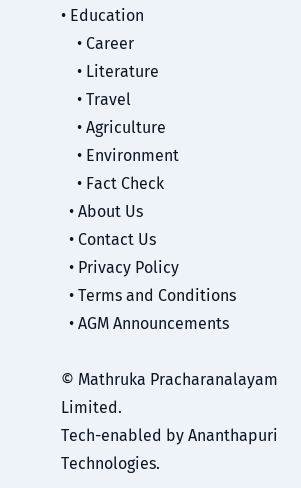• Education
    • Career
    • Literature
    • Travel
    • Agriculture
    • Environment
    • Fact Check
  • About Us
  • Contact Us
  • Privacy Policy
  • Terms and Conditions
  • AGM Announcements

© Mathruka Pracharanalayam Limited.
Tech-enabled by Ananthapuri Technologies.